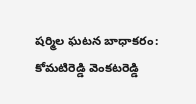షర్మిల ఘటన బాధాకరం: కోమటిరెడ్డి వెంకటరెడ్డి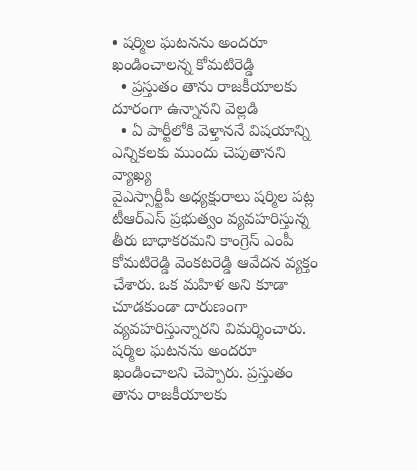• షర్మిల ఘటనను అందరూ ఖండించాలన్న కోమటిరెడ్డి
  • ప్రస్తుతం తాను రాజకీయాలకు దూరంగా ఉన్నానని వెల్లడి
  • ఏ పార్టీలోకి వెళ్తాననే విషయాన్ని ఎన్నికలకు ముందు చెపుతానని వ్యాఖ్య
వైఎస్సార్టీపీ అధ్యక్షురాలు షర్మిల పట్ల టీఆర్ఎస్ ప్రభుత్వం వ్యవహరిస్తున్న తీరు బాధాకరమని కాంగ్రెస్ ఎంపీ కోమటిరెడ్డి వెంకటరెడ్డి ఆవేదన వ్యక్తం చేశారు. ఒక మహిళ అని కూడా చూడకుండా దారుణంగా వ్యవహరిస్తున్నారని విమర్శించారు. షర్మిల ఘటనను అందరూ ఖండించాలని చెప్పారు. ప్రస్తుతం తాను రాజకీయాలకు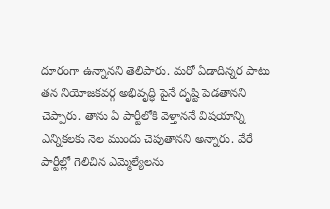దూరంగా ఉన్నానని తెలిపారు. మరో ఏడాదిన్నర పాటు తన నియోజకవర్గ అభివృద్ధి పైనే దృష్టి పెడతానని చెప్పారు. తాను ఏ పార్టీలోకి వెళ్తాననే విషయాన్ని ఎన్నికలకు నెల ముందు చెపుతానని అన్నారు. వేరే పార్టీల్లో గెలిచిన ఎమ్మెల్యేలను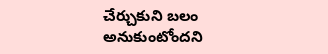చేర్చుకుని బలం అనుకుంటోందని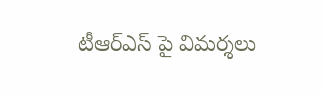టీఆర్ఎస్ పై విమర్శలు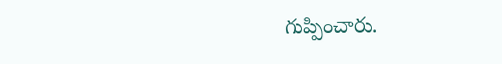గుప్పించారు.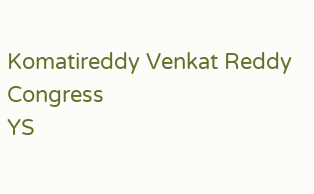Komatireddy Venkat Reddy
Congress
YS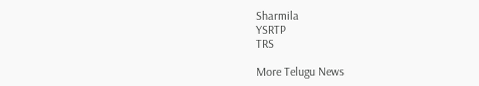Sharmila
YSRTP
TRS

More Telugu News